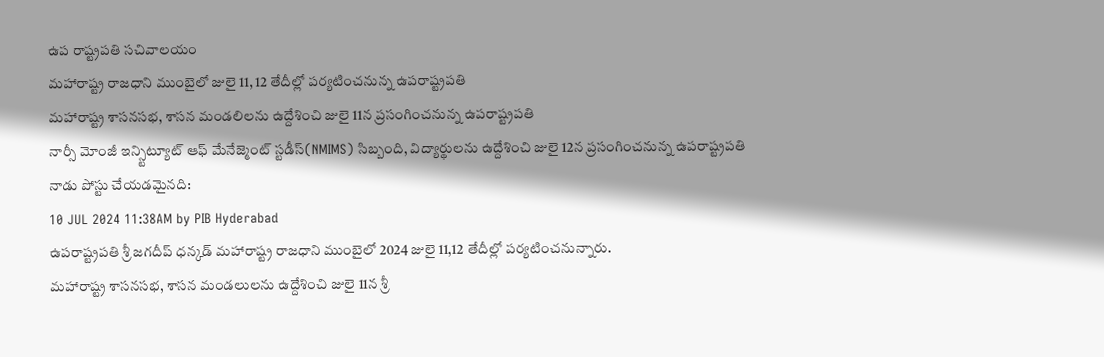ఉప రాష్ట్రపతి సచివాలయం
మహారాష్ట్ర రాజధాని ముంబైలో జులై 11, 12 తేదీల్లో పర్యటించనున్న ఉపరాష్ట్రపతి
మహారాష్ట్ర శాసనసభ, శాసన మండలిలను ఉద్దేశించి జులై 11న ప్రసంగించనున్న ఉపరాష్ట్రపతి
నార్సీ మోంజీ ఇన్స్టిట్యూట్ ఆఫ్ మేనేజ్మెంట్ స్టడీస్(NMIMS) సిబ్బంది, విద్యార్థులను ఉద్దేశించి జులై 12న ప్రసంగించనున్న ఉపరాష్ట్రపతి
నాడు పోస్టు చేయడమైనది:
10 JUL 2024 11:38AM by PIB Hyderabad
ఉపరాష్ట్రపతి శ్రీ జగదీప్ ధన్కడ్ మహారాష్ట్ర రాజధాని ముంబైలో 2024 జులై 11,12 తేదీల్లో పర్యటించనున్నారు.
మహారాష్ట్ర శాసనసభ, శాసన మండలులను ఉద్దేశించి జులై 11న శ్రీ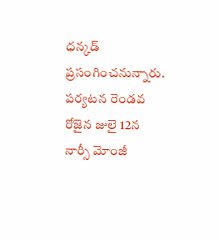ధన్కడ్ ప్రసంగించనున్నారు.
పర్యటన రెండవ రోజైన జులై 12న నార్సీ మోంజీ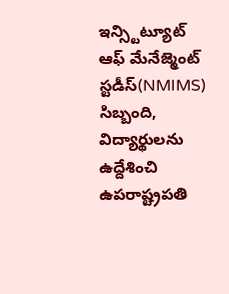ఇన్స్టిట్యూట్ ఆఫ్ మేనేజ్మెంట్ స్టడీస్(NMIMS) సిబ్బంది, విద్యార్థులను ఉద్దేశించి ఉపరాష్ట్రపతి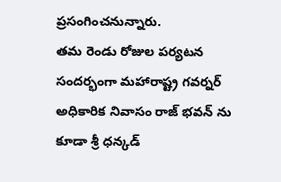ప్రసంగించనున్నారు.
తమ రెండు రోజుల పర్యటన సందర్భంగా మహారాష్ట్ర గవర్నర్ అధికారిక నివాసం రాజ్ భవన్ ను కూడా శ్రీ ధన్కడ్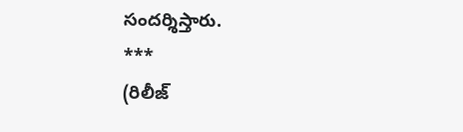సందర్శిస్తారు.
***
(రిలీజ్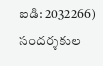ఐడి: 2032266)
సందర్శకుల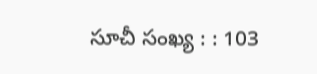సూచీ సంఖ్య : : 103